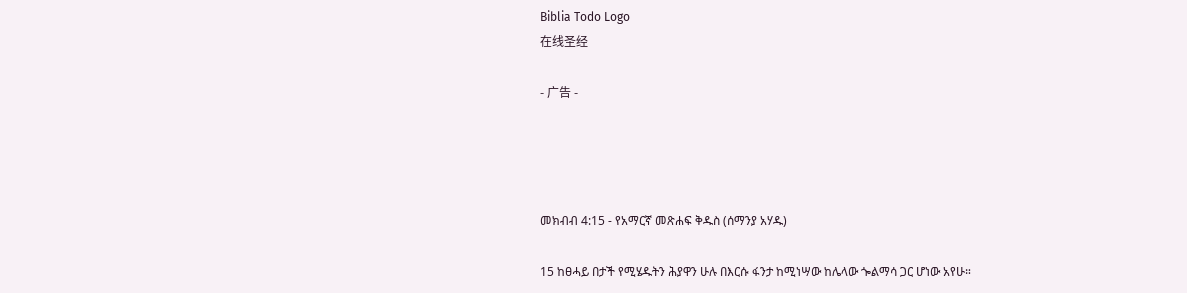Biblia Todo Logo
在线圣经

- 广告 -




መክብብ 4:15 - የአማርኛ መጽሐፍ ቅዱስ (ሰማንያ አሃዱ)

15 ከፀሓይ በታች የሚሄዱትን ሕያዋን ሁሉ በእርሱ ፋንታ ከሚነሣው ከሌላው ጐልማሳ ጋር ሆነው አየሁ።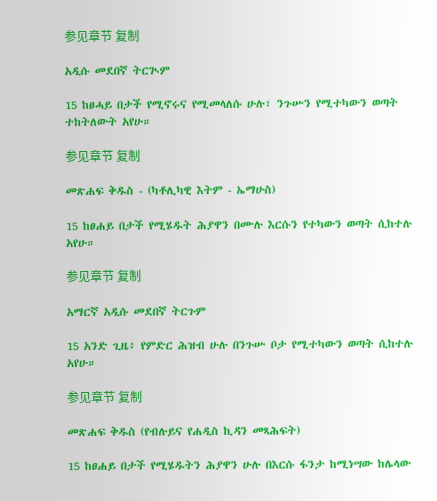参见章节 复制

አዲሱ መደበኛ ትርጒም

15 ከፀሓይ በታች የሚኖሩና የሚመላለሱ ሁሉ፣ ንጉሡን የሚተካውን ወጣት ተከትለውት አየሁ።

参见章节 复制

መጽሐፍ ቅዱስ - (ካቶሊካዊ እትም - ኤማሁስ)

15 ከፀሐይ በታች የሚሄዱት ሕያዋን በሙሉ እርሱን የተካውን ወጣት ሲከተሉ አየሁ።

参见章节 复制

አማርኛ አዲሱ መደበኛ ትርጉም

15 አንድ ጊዜ፥ የምድር ሕዝብ ሁሉ በንጉሡ ቦታ የሚተካውን ወጣት ሲከተሉ አየሁ።

参见章节 复制

መጽሐፍ ቅዱስ (የብሉይና የሐዲስ ኪዳን መጻሕፍት)

15 ከፀሐይ በታች የሚሄዱትን ሕያዋን ሁሉ በእርሱ ፋንታ ከሚነሣው ከሌላው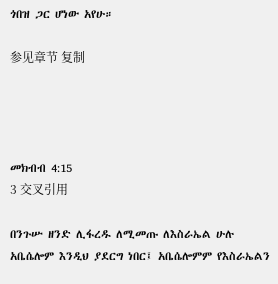ጎበዝ ጋር ሆነው አየሁ።

参见章节 复制




መክብብ 4:15
3 交叉引用

በንጉሡ ዘንድ ሊፋረዱ ለሚመጡ ለእስራኤል ሁሉ አቤሴሎም እንዲህ ያደርግ ነበር፤ አቤሴሎምም የእስራኤልን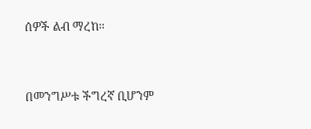ሰዎች ልብ ማረከ።


በመንግሥቱ ችግረኛ ቢሆንም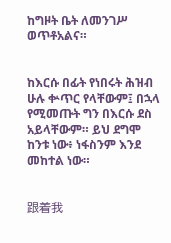ከግዞት ቤት ለመንገሥ ወጥቶአልና።


ከእርሱ በፊት የነበሩት ሕዝብ ሁሉ ቍጥር የላቸውም፤ በኋላ የሚመጡት ግን በእርሱ ደስ አይላቸውም። ይህ ደግሞ ከንቱ ነው፥ ነፋስንም እንደ መከተል ነው።


跟着我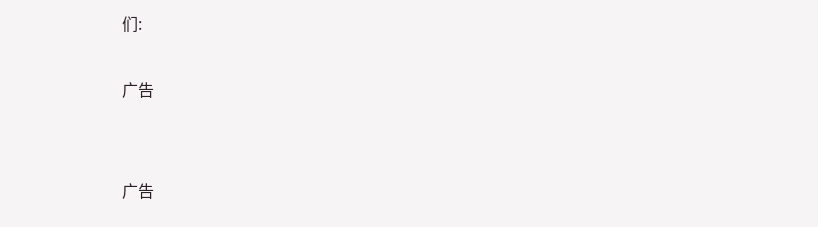们:

广告


广告